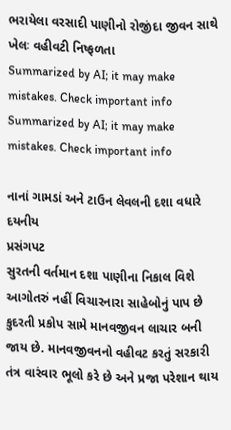ભરાયેલા વરસાદી પાણીનો રોજીંદા જીવન સાથે ખેલઃ વહીવટી નિષ્ફળતા
Summarized by AI; it may make mistakes. Check important info
Summarized by AI; it may make mistakes. Check important info

નાનાં ગામડાં અને ટાઉન લેવલની દશા વધારે દયનીય
પ્રસંગપટ
સુરતની વર્તમાન દશા પાણીના નિકાલ વિશે આગોતરું નહીં વિચારનારા સાહેબોનું પાપ છે
કુદરતી પ્રકોપ સામે માનવજીવન લાચાર બની જાય છે. માનવજીવનનો વહીવટ કરતું સરકારી તંત્ર વારંવાર ભૂલો કરે છે અને પ્રજા પરેશાન થાય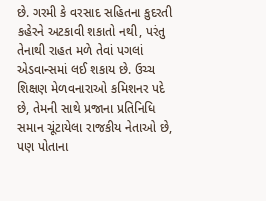છે. ગરમી કે વરસાદ સહિતના કુદરતી કહેરને અટકાવી શકાતો નથી, પરંતુ તેનાથી રાહત મળે તેવાં પગલાં એડવાન્સમાં લઈ શકાય છે. ઉચ્ચ શિક્ષણ મેળવનારાઓ કમિશનર પદે છે, તેમની સાથે પ્રજાના પ્રતિનિધિ સમાન ચૂંટાયેલા રાજકીય નેતાઓ છે, પણ પોતાના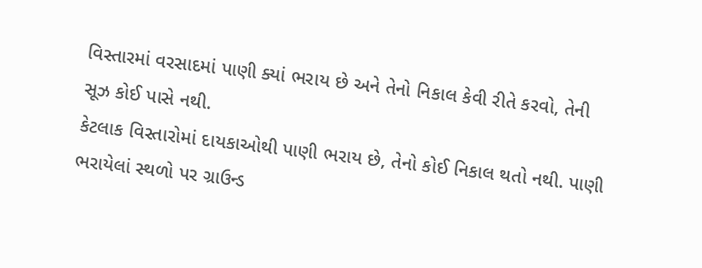વિસ્તારમાં વરસાદમાં પાણી ક્યાં ભરાય છે અને તેનો નિકાલ કેવી રીતે કરવો, તેની સૂઝ કોઈ પાસે નથી.
કેટલાક વિસ્તારોમાં દાયકાઓથી પાણી ભરાય છે, તેનો કોઈ નિકાલ થતો નથી. પાણી ભરાયેલાં સ્થળો પર ગ્રાઉન્ડ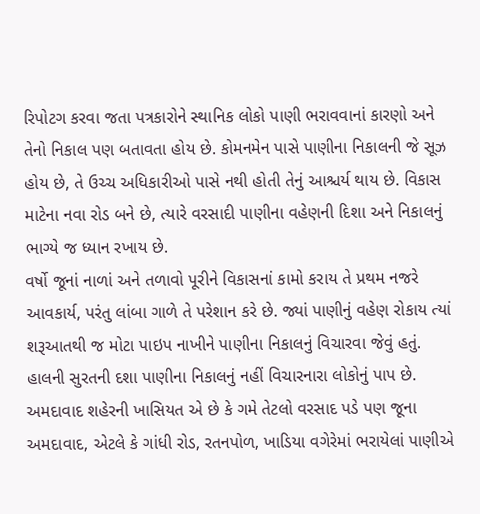રિપોટગ કરવા જતા પત્રકારોને સ્થાનિક લોકો પાણી ભરાવવાનાં કારણો અને તેનો નિકાલ પણ બતાવતા હોય છે. કોમનમેન પાસે પાણીના નિકાલની જે સૂઝ હોય છે, તે ઉચ્ચ અધિકારીઓ પાસે નથી હોતી તેનું આશ્ચર્ય થાય છે. વિકાસ માટેના નવા રોડ બને છે, ત્યારે વરસાદી પાણીના વહેણની દિશા અને નિકાલનું ભાગ્યે જ ધ્યાન રખાય છે.
વર્ષો જૂનાં નાળાં અને તળાવો પૂરીને વિકાસનાં કામો કરાય તે પ્રથમ નજરે આવકાર્ય, પરંતુ લાંબા ગાળે તે પરેશાન કરે છે. જ્યાં પાણીનું વહેણ રોકાય ત્યાં શરૂઆતથી જ મોટા પાઇપ નાખીને પાણીના નિકાલનું વિચારવા જેવું હતું. હાલની સુરતની દશા પાણીના નિકાલનું નહીં વિચારનારા લોકોનું પાપ છે. અમદાવાદ શહેરની ખાસિયત એ છે કે ગમે તેટલો વરસાદ પડે પણ જૂના અમદાવાદ, એટલે કે ગાંધી રોડ, રતનપોળ, ખાડિયા વગેરેમાં ભરાયેલાં પાણીએ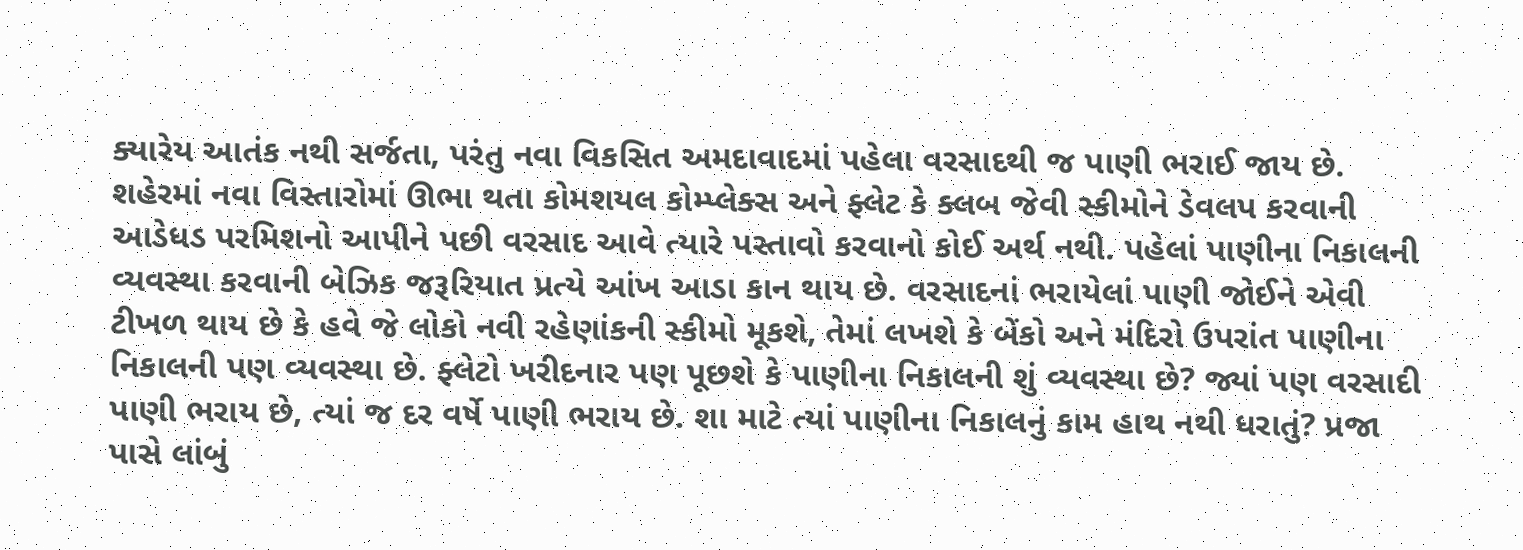ક્યારેય આતંક નથી સર્જતા, પરંતુ નવા વિકસિત અમદાવાદમાં પહેલા વરસાદથી જ પાણી ભરાઈ જાય છે.
શહેરમાં નવા વિસ્તારોમાં ઊભા થતા કોમશયલ કોમ્પ્લેક્સ અને ફ્લેટ કે ક્લબ જેવી સ્કીમોને ડેવલપ કરવાની આડેધડ પરમિશનો આપીને પછી વરસાદ આવે ત્યારે પસ્તાવો કરવાનો કોઈ અર્થ નથી. પહેલાં પાણીના નિકાલની વ્યવસ્થા કરવાની બેઝિક જરૂરિયાત પ્રત્યે આંખ આડા કાન થાય છે. વરસાદનાં ભરાયેલાં પાણી જોઈને એવી ટીખળ થાય છે કે હવે જે લોકો નવી રહેણાંકની સ્કીમો મૂકશે, તેમાં લખશે કે બેંકો અને મંદિરો ઉપરાંત પાણીના નિકાલની પણ વ્યવસ્થા છે. ફ્લેટો ખરીદનાર પણ પૂછશે કે પાણીના નિકાલની શું વ્યવસ્થા છે? જ્યાં પણ વરસાદી પાણી ભરાય છે, ત્યાં જ દર વર્ષે પાણી ભરાય છે. શા માટે ત્યાં પાણીના નિકાલનું કામ હાથ નથી ધરાતું? પ્રજા પાસે લાંબું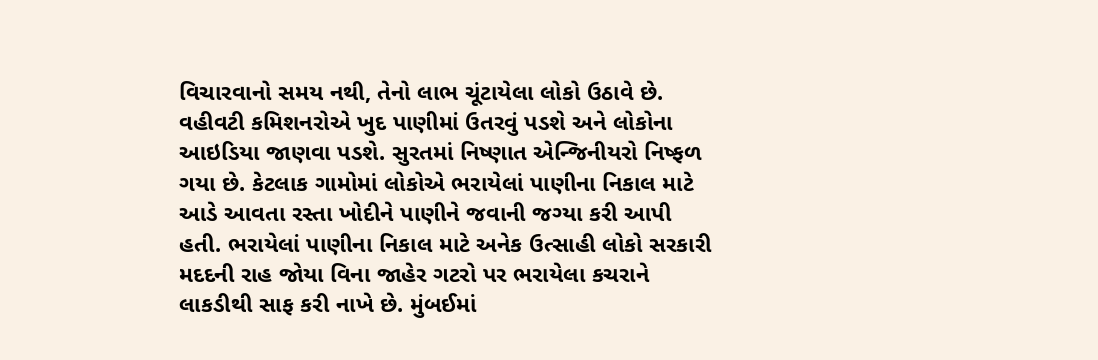વિચારવાનો સમય નથી, તેનો લાભ ચૂંટાયેલા લોકો ઉઠાવે છે.
વહીવટી કમિશનરોએ ખુદ પાણીમાં ઉતરવું પડશે અને લોકોના આઇડિયા જાણવા પડશે. સુરતમાં નિષ્ણાત એન્જિનીયરો નિષ્ફળ ગયા છે. કેટલાક ગામોમાં લોકોએ ભરાયેલાં પાણીના નિકાલ માટે આડે આવતા રસ્તા ખોદીને પાણીને જવાની જગ્યા કરી આપી હતી. ભરાયેલાં પાણીના નિકાલ માટે અનેક ઉત્સાહી લોકો સરકારી મદદની રાહ જોયા વિના જાહેર ગટરો પર ભરાયેલા કચરાને લાકડીથી સાફ કરી નાખે છે. મુંબઈમાં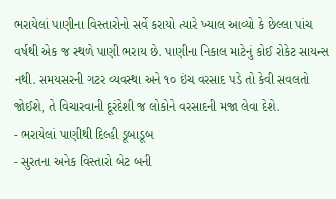ભરાયેલાં પાણીના વિસ્તારોનો સર્વે કરાયો ત્યારે ખ્યાલ આવ્યો કે છેલ્લા પાંચ વર્ષથી એક જ સ્થળે પાણી ભરાય છે. પાણીના નિકાલ માટેનું કોઈ રોકેટ સાયન્સ નથી. સમયસરની ગટર વ્યવસ્થા અને ૧૦ ઇંચ વરસાદ પડે તો કેવી સવલતો જોઈશે, તે વિચારવાની દૂરંદેશી જ લોકોને વરસાદની મજા લેવા દેશે.
- ભરાયેલાં પાણીથી દિલ્હી ડૂબાડૂબ
- સુરતના અનેક વિસ્તારો બેટ બની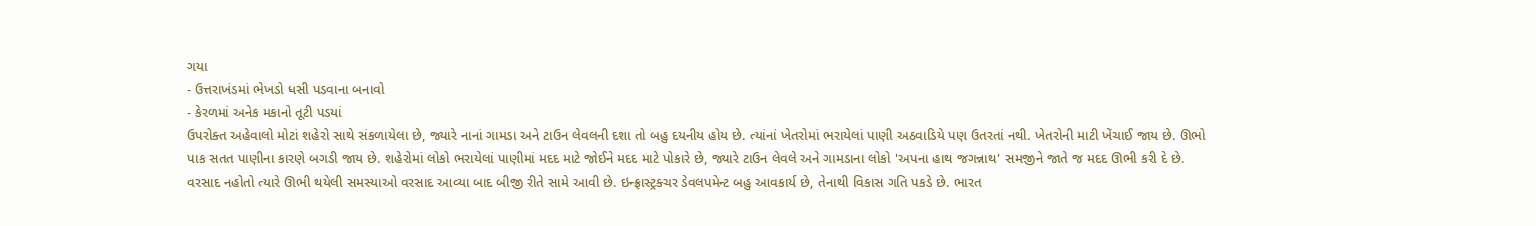ગયા
- ઉત્તરાખંડમાં ભેખડો ધસી પડવાના બનાવો
- કેરળમાં અનેક મકાનો તૂટી પડયાં
ઉપરોક્ત અહેવાલો મોટાં શહેરો સાથે સંકળાયેલા છે, જ્યારે નાનાં ગામડા અને ટાઉન લેવલની દશા તો બહુ દયનીય હોય છે. ત્યાંનાં ખેતરોમાં ભરાયેલાં પાણી અઠવાડિયે પણ ઉતરતાં નથી. ખેતરોની માટી ખેંચાઈ જાય છે. ઊભો પાક સતત પાણીના કારણે બગડી જાય છે. શહેરોમાં લોકો ભરાયેલાં પાણીમાં મદદ માટે જોઈને મદદ માટે પોકારે છે, જ્યારે ટાઉન લેવલે અને ગામડાના લોકો 'અપના હાથ જગન્નાથ' સમજીને જાતે જ મદદ ઊભી કરી દે છે.
વરસાદ નહોતો ત્યારે ઊભી થયેલી સમસ્યાઓ વરસાદ આવ્યા બાદ બીજી રીતે સામે આવી છે. ઇન્ફ્રાસ્ટ્રક્ચર ડેવલપમેન્ટ બહુ આવકાર્ય છે, તેનાથી વિકાસ ગતિ પકડે છે. ભારત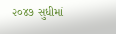૨૦૪૭ સુધીમાં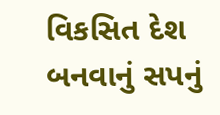વિકસિત દેશ બનવાનું સપનું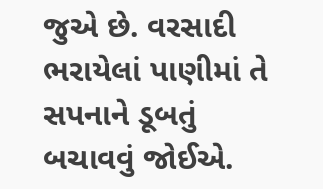જુએ છે. વરસાદી ભરાયેલાં પાણીમાં તે સપનાને ડૂબતું બચાવવું જોઈએ.